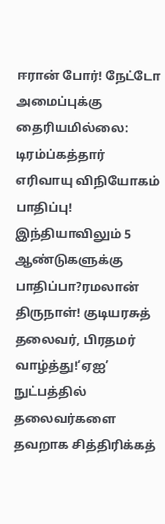ஈரான் போர்! நேட்டோ அமைப்புக்கு தைரியமில்லை: டிரம்ப்கத்தார் எரிவாயு விநியோகம் பாதிப்பு! இந்தியாவிலும் 5 ஆண்டுகளுக்கு பாதிப்பா?ரமலான் திருநாள்! குடியரசுத் தலைவர், பிரதமர் வாழ்த்து!‘ஏஐ’ நுட்பத்தில் தலைவர்களை தவறாக சித்திரிக்கத்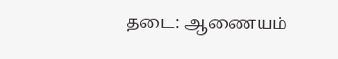தடை: ஆணையம்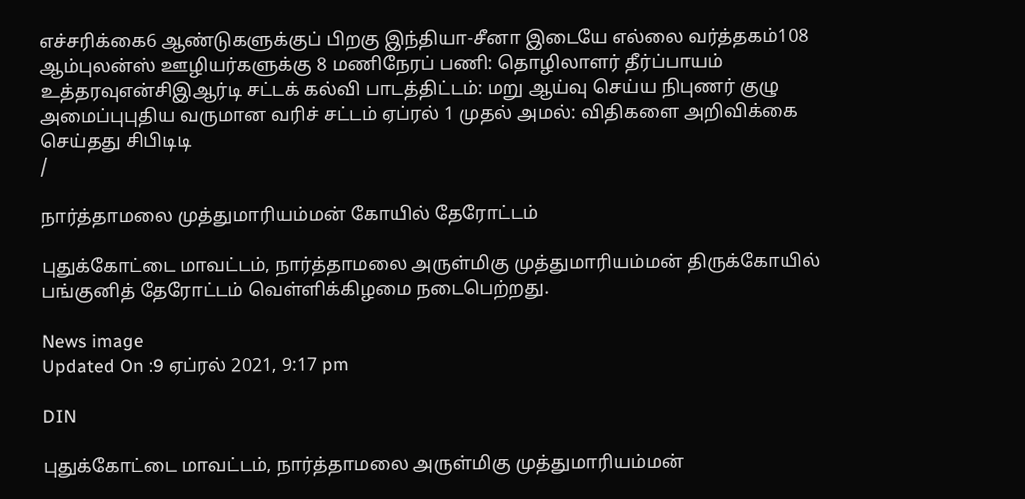எச்சரிக்கை6 ஆண்டுகளுக்குப் பிறகு இந்தியா-சீனா இடையே எல்லை வர்த்தகம்108 ஆம்புலன்ஸ் ஊழியர்களுக்கு 8 மணிநேரப் பணி: தொழிலாளர் தீர்ப்பாயம் உத்தரவுஎன்சிஇஆர்டி சட்டக் கல்வி பாடத்திட்டம்: மறு ஆய்வு செய்ய நிபுணர் குழு அமைப்புபுதிய வருமான வரிச் சட்டம் ஏப்ரல் 1 முதல் அமல்: விதிகளை அறிவிக்கை செய்தது சிபிடிடி
/

நார்த்தாமலை முத்துமாரியம்மன் கோயில் தேரோட்டம்

புதுக்கோட்டை மாவட்டம், நார்த்தாமலை அருள்மிகு முத்துமாரியம்மன் திருக்கோயில் பங்குனித் தேரோட்டம் வெள்ளிக்கிழமை நடைபெற்றது.

News image
Updated On :9 ஏப்ரல் 2021, 9:17 pm

DIN

புதுக்கோட்டை மாவட்டம், நார்த்தாமலை அருள்மிகு முத்துமாரியம்மன்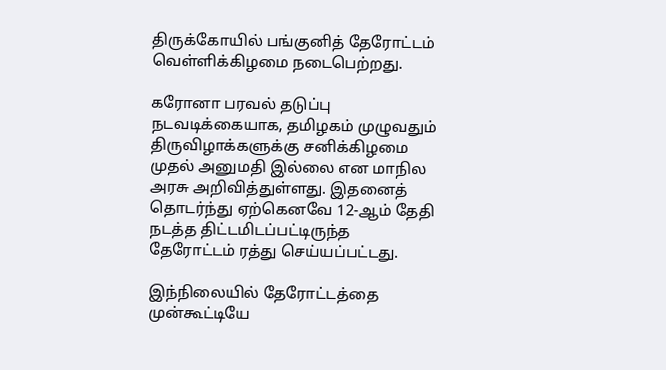திருக்கோயில் பங்குனித் தேரோட்டம் வெள்ளிக்கிழமை நடைபெற்றது.

கரோனா பரவல் தடுப்பு நடவடிக்கையாக, தமிழகம் முழுவதும் திருவிழாக்களுக்கு சனிக்கிழமை முதல் அனுமதி இல்லை என மாநில அரசு அறிவித்துள்ளது. இதனைத் தொடர்ந்து ஏற்கெனவே 12-ஆம் தேதி நடத்த திட்டமிடப்பட்டிருந்த தேரோட்டம் ரத்து செய்யப்பட்டது.

இந்நிலையில் தேரோட்டத்தை முன்கூட்டியே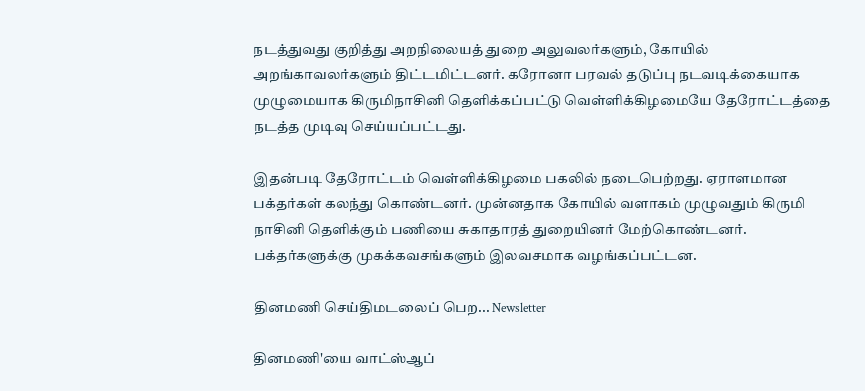நடத்துவது குறித்து அறநிலையத் துறை அலுவலர்களும், கோயில் அறங்காவலர்களும் திட்டமிட்டனர். கரோனா பரவல் தடுப்பு நடவடிக்கையாக முழுமையாக கிருமிநாசினி தெளிக்கப்பட்டு வெள்ளிக்கிழமையே தேரோட்டத்தை நடத்த முடிவு செய்யப்பட்டது.

இதன்படி தேரோட்டம் வெள்ளிக்கிழமை பகலில் நடைபெற்றது. ஏராளமான பக்தர்கள் கலந்து கொண்டனர். முன்னதாக கோயில் வளாகம் முழுவதும் கிருமி நாசினி தெளிக்கும் பணியை சுகாதாரத் துறையினர் மேற்கொண்டனர். பக்தர்களுக்கு முகக்கவசங்களும் இலவசமாக வழங்கப்பட்டன.

தினமணி செய்திமடலைப் பெற... Newsletter

தினமணி'யை வாட்ஸ்ஆப்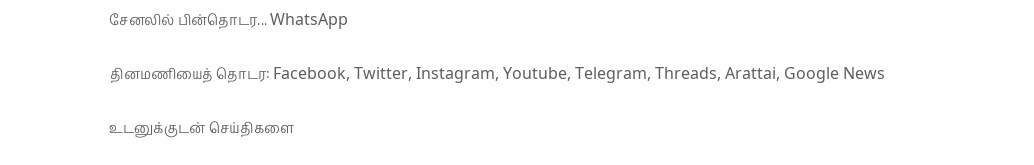சேனலில் பின்தொடர... WhatsApp

தினமணியைத் தொடர: Facebook, Twitter, Instagram, Youtube, Telegram, Threads, Arattai, Google News

உடனுக்குடன் செய்திகளை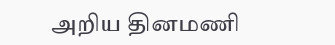அறிய தினமணி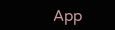App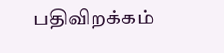பதிவிறக்கம்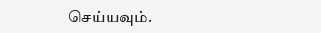செய்யவும்.